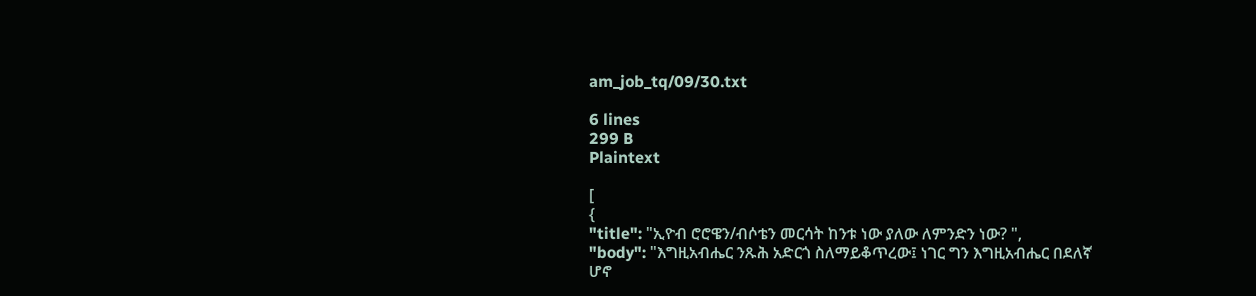am_job_tq/09/30.txt

6 lines
299 B
Plaintext

[
{
"title": "ኢዮብ ሮሮዌን/ብሶቴን መርሳት ከንቱ ነው ያለው ለምንድን ነው? ",
"body": "እግዚአብሔር ንጹሕ አድርጎ ስለማይቆጥረው፤ ነገር ግን እግዚአብሔር በደለኛ ሆኖ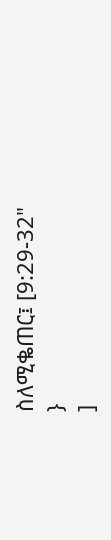ስለሚቈጠር፤ [9:29-32"
}
]